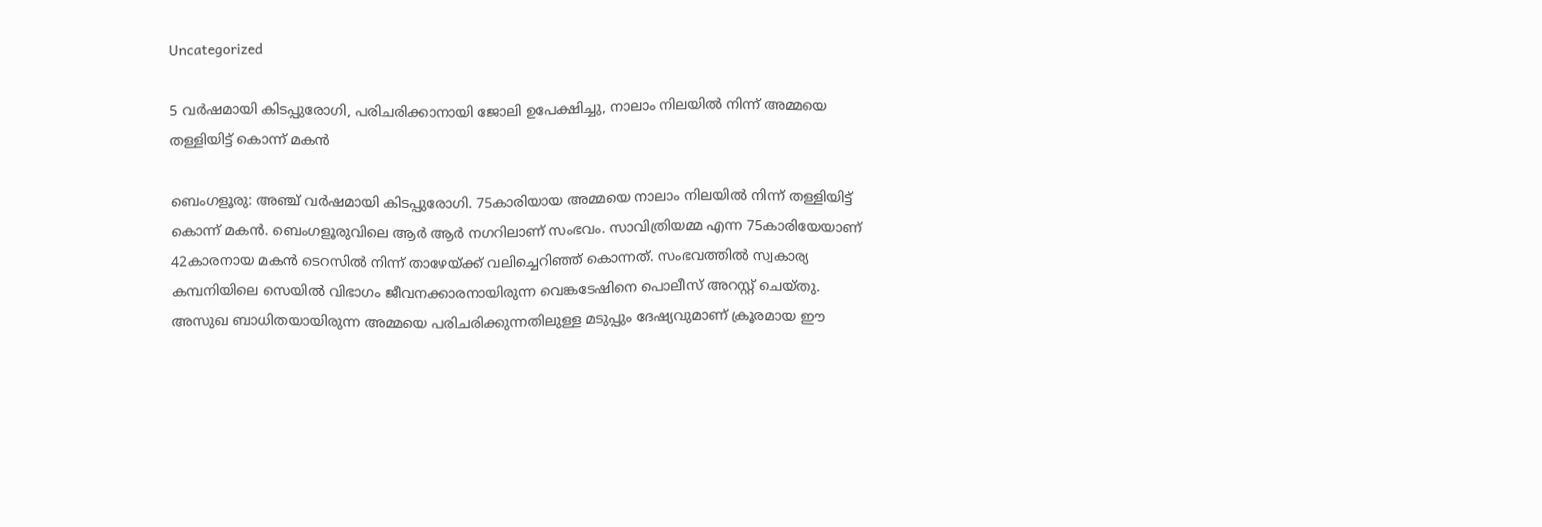Uncategorized

5 വർഷമായി കിടപ്പുരോഗി, പരിചരിക്കാനായി ജോലി ഉപേക്ഷിച്ചു, നാലാം നിലയിൽ നിന്ന് അമ്മയെ തള്ളിയിട്ട് കൊന്ന് മകൻ

ബെംഗളൂരു: അഞ്ച് വർഷമായി കിടപ്പുരോഗി. 75കാരിയായ അമ്മയെ നാലാം നിലയിൽ നിന്ന് തള്ളിയിട്ട് കൊന്ന് മകൻ. ബെംഗളൂരുവിലെ ആർ ആർ നഗറിലാണ് സംഭവം. സാവിത്രിയമ്മ എന്ന 75കാരിയേയാണ് 42കാരനായ മകൻ ടെറസിൽ നിന്ന് താഴേയ്ക്ക് വലിച്ചെറിഞ്ഞ് കൊന്നത്. സംഭവത്തിൽ സ്വകാര്യ കമ്പനിയിലെ സെയിൽ വിഭാഗം ജീവനക്കാരനായിരുന്ന വെങ്കടേഷിനെ പൊലീസ് അറസ്റ്റ് ചെയ്തു. അസുഖ ബാധിതയായിരുന്ന അമ്മയെ പരിചരിക്കുന്നതിലുള്ള മടുപ്പും ദേഷ്യവുമാണ് ക്രൂരമായ ഈ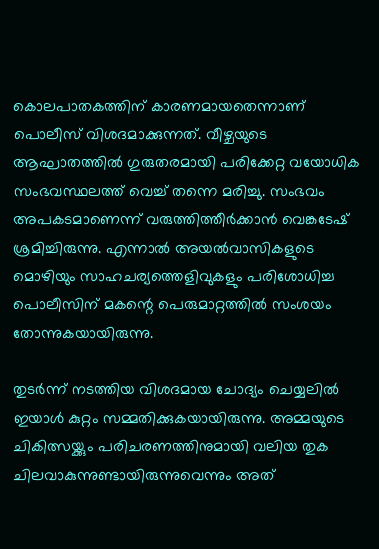കൊലപാതകത്തിന് കാരണമായതെന്നാണ് പൊലീസ് വിശദമാക്കുന്നത്. വീഴ്ചയുടെ ആഘാതത്തിൽ ഗുരുതരമായി പരിക്കേറ്റ വയോധിക സംഭവസ്ഥലത്ത് വെച്ച് തന്നെ മരിച്ചു. സംഭവം അപകടമാണെന്ന് വരുത്തിത്തീർക്കാൻ വെങ്കടേഷ് ശ്രമിച്ചിരുന്നു. എന്നാൽ അയൽവാസികളുടെ മൊഴിയും സാഹചര്യത്തെളിവുകളും പരിശോധിച്ച പൊലീസിന് മകന്റെ പെരുമാറ്റത്തിൽ സംശയം തോന്നുകയായിരുന്നു.

തുടർന്ന് നടത്തിയ വിശദമായ ചോദ്യം ചെയ്യലിൽ ഇയാൾ കുറ്റം സമ്മതിക്കുകയായിരുന്നു. അമ്മയുടെ ചികിത്സയ്ക്കും പരിചരണത്തിനുമായി വലിയ തുക ചിലവാകുന്നുണ്ടായിരുന്നുവെന്നും അത്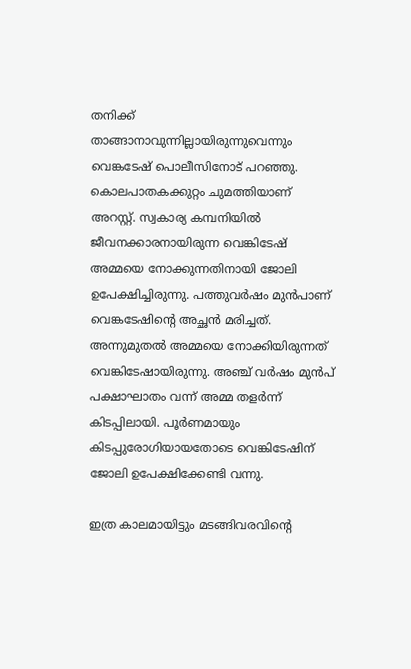തനിക്ക് താങ്ങാനാവുന്നില്ലായിരുന്നുവെന്നും വെങ്കടേഷ് പൊലീസിനോട് പറഞ്ഞു. കൊലപാതകക്കുറ്റം ചുമത്തിയാണ് അറസ്റ്റ്. സ്വകാര്യ കമ്പനിയില്‍ ജീവനക്കാരനായിരുന്ന വെങ്കിടേഷ് അമ്മയെ നോക്കുന്നതിനായി ജോലി ഉപേക്ഷിച്ചിരുന്നു. പത്തുവര്‍ഷം മുന്‍പാണ് വെങ്കടേഷിന്റെ അച്ഛന്‍ മരിച്ചത്. അന്നുമുതല്‍ അമ്മയെ നോക്കിയിരുന്നത് വെങ്കിടേഷായിരുന്നു. അഞ്ച് വര്‍ഷം മുന്‍പ് പക്ഷാഘാതം വന്ന് അമ്മ തളര്‍ന്ന് കിടപ്പിലായി. പൂര്‍ണമായും കിടപ്പുരോഗിയായതോടെ വെങ്കിടേഷിന് ജോലി ഉപേക്ഷിക്കേണ്ടി വന്നു.

ഇത്ര കാലമായിട്ടും മടങ്ങിവരവിന്‍റെ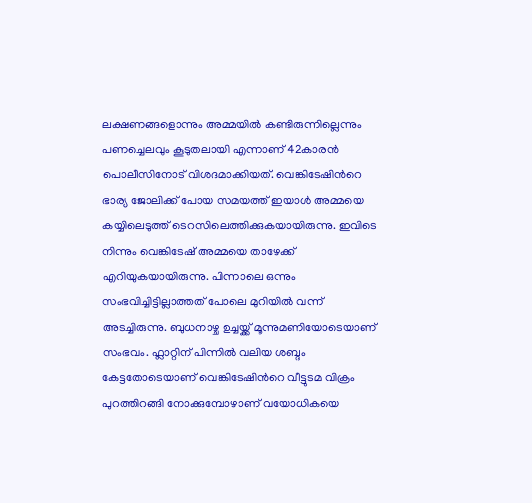ലക്ഷണങ്ങളൊന്നും അമ്മയില്‍ കണ്ടിരുന്നില്ലെന്നും പണച്ചെലവും കൂടുതലായി എന്നാണ് 42കാരൻ പൊലീസിനോട് വിശദമാക്കിയത്. വെങ്കിടേഷിന്‍റെ ഭാര്യ ജോലിക്ക് പോയ സമയത്ത് ഇയാൾ അമ്മയെ കയ്യിലെടുത്ത് ടെറസിലെത്തിക്കുകയായിരുന്നു. ഇവിടെ നിന്നും വെങ്കിടേഷ് അമ്മയെ താഴേക്ക് എറിയുകയായിരുന്നു. പിന്നാലെ ഒന്നും സംഭവിച്ചിട്ടില്ലാത്തത് പോലെ മുറിയില്‍ വന്ന് അടച്ചിരുന്നു. ബുധനാഴ്ച ഉച്ചയ്ക്ക് മൂന്നുമണിയോടെയാണ് സംഭവം. ഫ്ലാറ്റിന് പിന്നില്‍ വലിയ ശബ്ദം കേട്ടതോടെയാണ് വെങ്കിടേഷിന്‍റെ വീട്ടുടമ വിക്രം പുറത്തിറങ്ങി നോക്കുമ്പോഴാണ് വയോധികയെ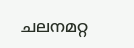ചലനമറ്റ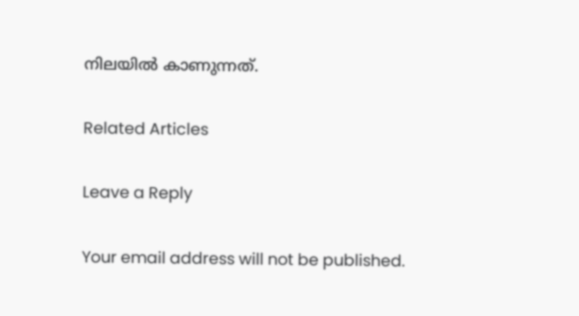നിലയിൽ കാണുന്നത്.

Related Articles

Leave a Reply

Your email address will not be published.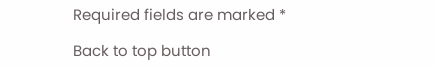Required fields are marked *

Back to top button